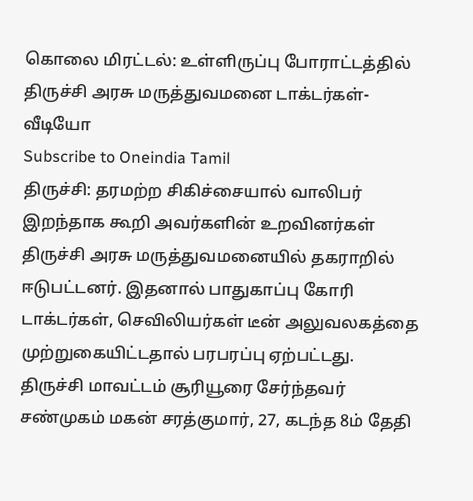கொலை மிரட்டல்: உள்ளிருப்பு போராட்டத்தில் திருச்சி அரசு மருத்துவமனை டாக்டர்கள்- வீடியோ
Subscribe to Oneindia Tamil
திருச்சி: தரமற்ற சிகிச்சையால் வாலிபர் இறந்தாக கூறி அவர்களின் உறவினர்கள் திருச்சி அரசு மருத்துவமனையில் தகராறில் ஈடுபட்டனர். இதனால் பாதுகாப்பு கோரி டாக்டர்கள், செவிலியர்கள் டீன் அலுவலகத்தை முற்றுகையிட்டதால் பரபரப்பு ஏற்பட்டது.
திருச்சி மாவட்டம் சூரியூரை சேர்ந்தவர் சண்முகம் மகன் சரத்குமார், 27, கடந்த 8ம் தேதி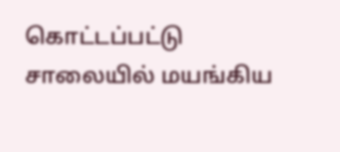கொட்டப்பட்டு சாலையில் மயங்கிய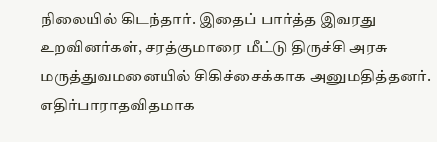நிலையில் கிடந்தார். இதைப் பார்த்த இவரது உறவினர்கள், சரத்குமாரை மீட்டு திருச்சி அரசு மருத்துவமனையில் சிகிச்சைக்காக அனுமதித்தனர். எதிர்பாராதவிதமாக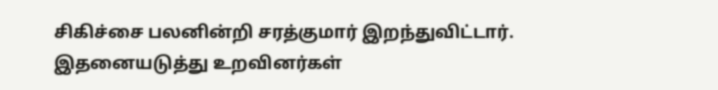சிகிச்சை பலனின்றி சரத்குமார் இறந்துவிட்டார். இதனையடுத்து உறவினர்கள்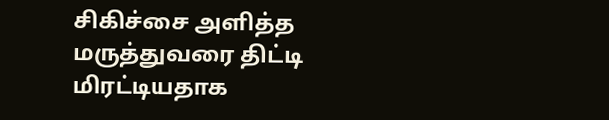சிகிச்சை அளித்த மருத்துவரை திட்டி மிரட்டியதாக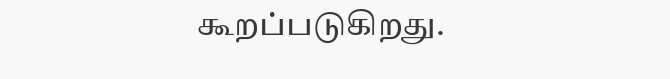கூறப்படுகிறது.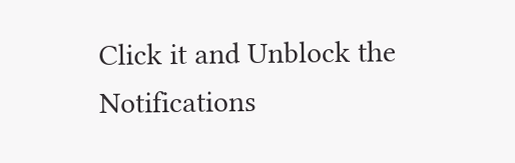Click it and Unblock the Notifications